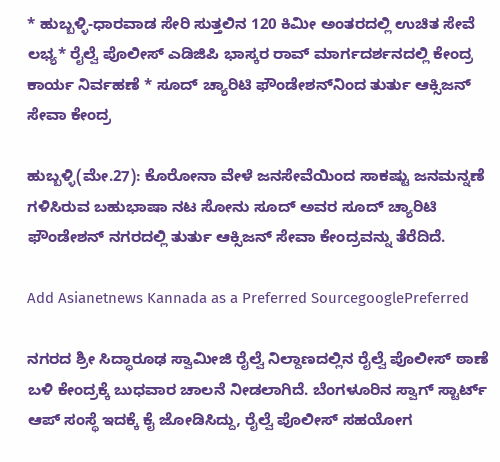* ಹುಬ್ಬಳ್ಳಿ-ಧಾರವಾಡ ಸೇರಿ ಸುತ್ತಲಿನ 120 ಕಿಮೀ ಅಂತರದಲ್ಲಿ ಉಚಿತ ಸೇವೆ ಲಭ್ಯ* ರೈಲ್ವೆ ಪೊಲೀಸ್ ಎಡಿಜಿಪಿ ಭಾಸ್ಕರ ರಾವ್ ಮಾರ್ಗದರ್ಶನದಲ್ಲಿ ಕೇಂದ್ರ ಕಾರ್ಯ ನಿರ್ವಹಣೆ * ಸೂದ್ ಚ್ಯಾರಿಟಿ ಫೌಂಡೇಶನ್‌ನಿಂದ ತುರ್ತು ಆಕ್ಸಿಜನ್ ಸೇವಾ ಕೇಂದ್ರ

ಹುಬ್ಬಳ್ಳಿ(ಮೇ.27): ಕೊರೋನಾ ವೇಳೆ ಜನಸೇವೆಯಿಂದ ಸಾಕಷ್ಟು ಜನಮನ್ನಣೆ ಗಳಿಸಿರುವ ಬಹುಭಾಷಾ ನಟ ಸೋನು ಸೂದ್ ಅವರ ಸೂದ್ ಚ್ಯಾರಿಟಿ ಫೌಂಡೇಶನ್ ನಗರದಲ್ಲಿ ತುರ್ತು ಆಕ್ಸಿಜನ್ ಸೇವಾ ಕೇಂದ್ರವನ್ನು ತೆರೆದಿದೆ.

Add Asianetnews Kannada as a Preferred SourcegooglePreferred

ನಗರದ ಶ್ರೀ ಸಿದ್ಧಾರೂಢ ಸ್ವಾಮೀಜಿ ರೈಲ್ವೆ ನಿಲ್ದಾಣದಲ್ಲಿನ ರೈಲ್ವೆ ಪೊಲೀಸ್ ಠಾಣೆ ಬಳಿ ಕೇಂದ್ರಕ್ಕೆ ಬುಧವಾರ ಚಾಲನೆ ನೀಡಲಾಗಿದೆ. ಬೆಂಗಳೂರಿನ ಸ್ವಾಗ್ ಸ್ಟಾರ್ಟ್ ಆಪ್ ಸಂಸ್ಥೆ ಇದಕ್ಕೆ ಕೈ ಜೋಡಿಸಿದ್ದು, ರೈಲ್ವೆ ಪೊಲೀಸ್ ಸಹಯೋಗ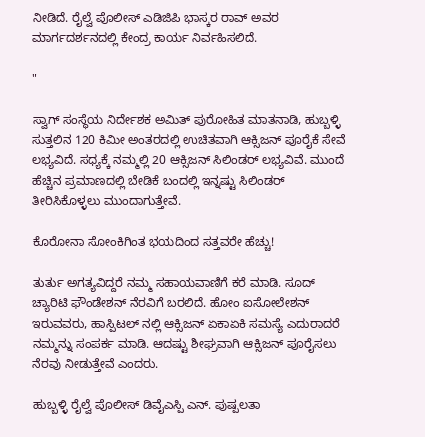ನೀಡಿದೆ. ರೈಲ್ವೆ ಪೊಲೀಸ್ ಎಡಿಜಿಪಿ ಭಾಸ್ಕರ ರಾವ್ ಅವರ ಮಾರ್ಗದರ್ಶನದಲ್ಲಿ ಕೇಂದ್ರ ಕಾರ್ಯ ನಿರ್ವಹಿಸಲಿದೆ.

"

ಸ್ವಾಗ್ ಸಂಸ್ಥೆಯ ನಿರ್ದೇಶಕ ಅಮಿತ್ ಪುರೋಹಿತ ಮಾತನಾಡಿ, ಹುಬ್ಬಳ್ಳಿ ಸುತ್ತಲಿನ 120 ಕಿಮೀ ಅಂತರದಲ್ಲಿ ಉಚಿತವಾಗಿ ಆಕ್ಸಿಜನ್ ಪೂರೈಕೆ ಸೇವೆ ಲಭ್ಯವಿದೆ. ಸಧ್ಯಕ್ಕೆ ನಮ್ಮಲ್ಲಿ 20 ಆಕ್ಸಿಜನ್ ಸಿಲಿಂಡರ್ ಲಭ್ಯವಿವೆ. ಮುಂದೆ ಹೆಚ್ಚಿನ ಪ್ರಮಾಣದಲ್ಲಿ ಬೇಡಿಕೆ ಬಂದಲ್ಲಿ ಇನ್ನಷ್ಟು ಸಿಲಿಂಡರ್ ತೀರಿಸಿಕೊಳ್ಳಲು ಮುಂದಾಗುತ್ತೇವೆ‌.

ಕೊರೋನಾ ಸೋಂಕಿಗಿಂತ ಭಯದಿಂದ ಸತ್ತವರೇ ಹೆಚ್ಚು!

ತುರ್ತು ಅಗತ್ಯವಿದ್ದರೆ ನಮ್ಮ ಸಹಾಯವಾಣಿಗೆ ಕರೆ ಮಾಡಿ. ಸೂದ್ ಚ್ಯಾರಿಟಿ ಫೌಂಡೇಶನ್ ನೆರವಿಗೆ ಬರಲಿದೆ. ಹೋಂ ಐಸೋಲೇಶನ್ ಇರುವವರು, ಹಾಸ್ಪಿಟಲ್ ನಲ್ಲಿ ಆಕ್ಸಿಜನ್ ಏಕಾಏಕಿ ಸಮಸ್ಯೆ ಎದುರಾದರೆ ನಮ್ಮನ್ನು ಸಂಪರ್ಕ ಮಾಡಿ. ಆದಷ್ಟು ಶೀಘ್ರವಾಗಿ ಆಕ್ಸಿಜನ್ ಪೂರೈಸಲು ನೆರವು ನೀಡುತ್ತೇವೆ ಎಂದರು.

ಹುಬ್ಬಳ್ಳಿ ರೈಲ್ವೆ ಪೊಲೀಸ್ ಡಿವೈಎಸ್ಪಿ ಎನ್. ಪುಷ್ಪಲತಾ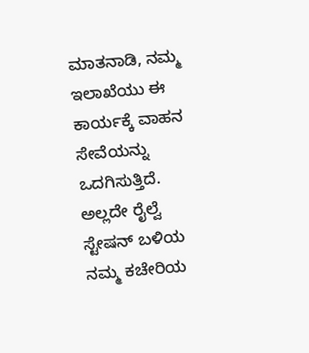ಮಾತನಾಡಿ, ನಮ್ಮ ಇಲಾಖೆಯು ಈ ಕಾರ್ಯಕ್ಕೆ ವಾಹನ ಸೇವೆಯನ್ನು ಒದಗಿಸುತ್ತಿದೆ. ಅಲ್ಲದೇ ರೈಲ್ವೆ ಸ್ಟೇಷನ್ ಬಳಿಯ ನಮ್ಮ ಕಚೇರಿಯ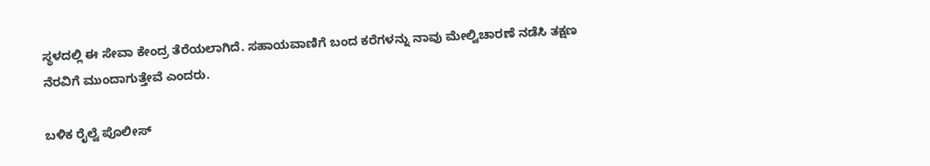ಸ್ಥಳದಲ್ಲಿ ಈ ಸೇವಾ ಕೇಂದ್ರ ತೆರೆಯಲಾಗಿದೆ. ಸಹಾಯವಾಣಿಗೆ ಬಂದ ಕರೆಗಳನ್ನು ನಾವು ಮೇಲ್ವಿಚಾರಣೆ ನಡೆಸಿ ತಕ್ಷಣ ನೆರವಿಗೆ‌ ಮುಂದಾಗುತ್ತೇವೆ‌ ಎಂದರು.

ಬಳಿಕ ರೈಲ್ವೆ ಪೊಲೀಸ್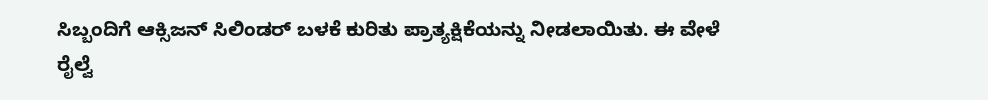ಸಿಬ್ಬಂದಿಗೆ ಆಕ್ಸಿಜನ್ ಸಿಲಿಂಡರ್ ಬಳಕೆ ಕುರಿತು ಪ್ರಾತ್ಯಕ್ಷಿಕೆಯನ್ನು ನೀಡಲಾಯಿತು. ಈ ವೇಳೆ ರೈಲ್ವೆ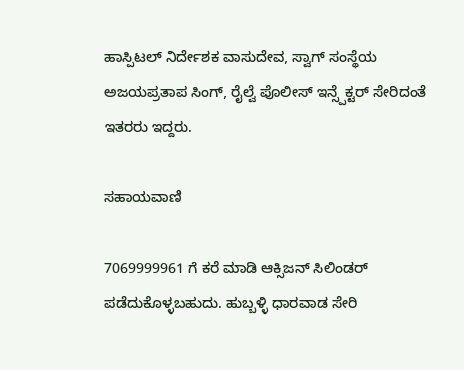ಹಾಸ್ಪಿಟಲ್ ನಿರ್ದೇಶಕ ವಾಸುದೇವ, ಸ್ವಾಗ್ ಸಂಸ್ಥೆಯ ಅಜಯಪ್ರತಾಪ ಸಿಂಗ್, ರೈಲ್ವೆ ಪೊಲೀಸ್ ಇನ್ಸ್ಪೆಕ್ಟರ್ ಸೇರಿದಂತೆ ಇತರರು ಇದ್ದರು.

ಸಹಾಯವಾಣಿ

7069999961 ಗೆ ಕರೆ ಮಾಡಿ ಆಕ್ಸಿಜನ್ ಸಿಲಿಂಡರ್ ಪಡೆದುಕೊಳ್ಳಬಹುದು. ಹುಬ್ಬಳ್ಳಿ ಧಾರವಾಡ ಸೇರಿ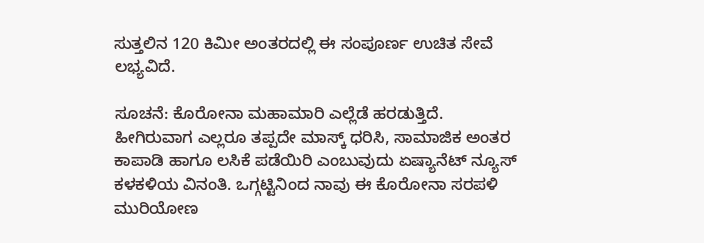ಸುತ್ತಲಿನ 120 ಕಿಮೀ ಅಂತರದಲ್ಲಿ ಈ ಸಂಪೂರ್ಣ ಉಚಿತ ಸೇವೆ ಲಭ್ಯವಿದೆ.

ಸೂಚನೆ: ಕೊರೋನಾ ಮಹಾಮಾರಿ ಎಲ್ಲೆಡೆ ಹರಡುತ್ತಿದೆ. ಹೀಗಿರುವಾಗ ಎಲ್ಲರೂ ತಪ್ಪದೇ ಮಾಸ್ಕ್ ಧರಿಸಿ, ಸಾಮಾಜಿಕ ಅಂತರ ಕಾಪಾಡಿ ಹಾಗೂ ಲಸಿಕೆ ಪಡೆಯಿರಿ ಎಂಬುವುದು ಏಷ್ಯಾನೆಟ್‌ ನ್ಯೂಸ್‌ ಕಳಕಳಿಯ ವಿನಂತಿ. ಒಗ್ಗಟ್ಟಿನಿಂದ ನಾವು ಈ ಕೊರೋನಾ ಸರಪಳಿ ಮುರಿಯೋಣ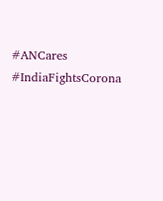#ANCares #IndiaFightsCorona